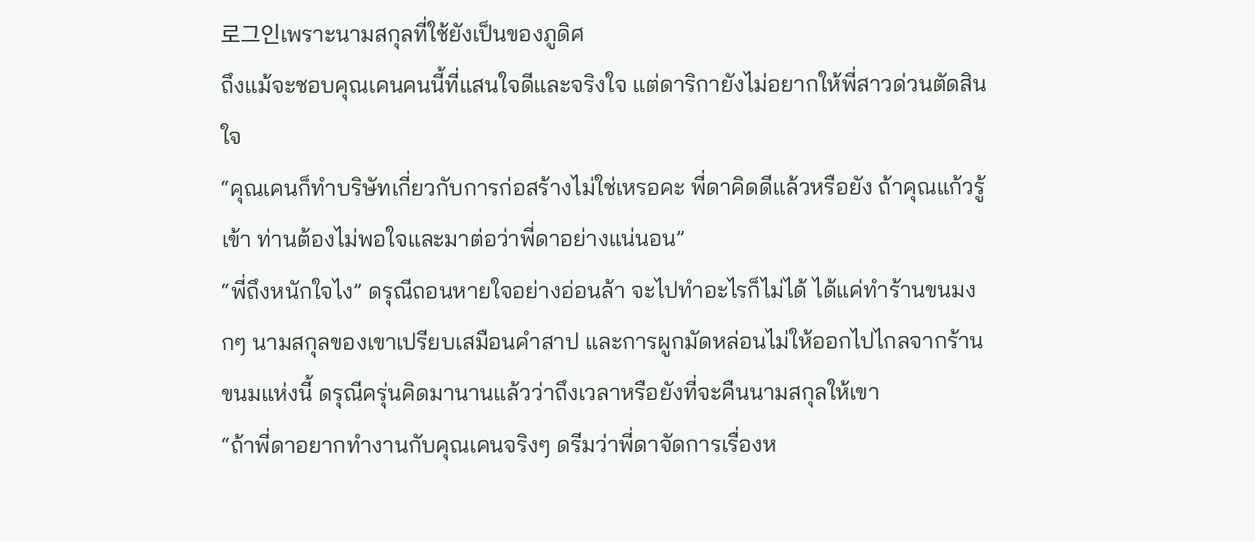로그인เพราะนามสกุลที่ใช้ยังเป็นของภูดิศ
ถึงแม้จะชอบคุณเคนคนนี้ที่แสนใจดีและจริงใจ แต่ดาริกายังไม่อยากให้พี่สาวด่วนตัดสินใจ
“คุณเคนก็ทำบริษัทเกี่ยวกับการก่อสร้างไม่ใช่เหรอคะ พี่ดาคิดดีแล้วหรือยัง ถ้าคุณแก้วรู้เข้า ท่านต้องไม่พอใจและมาต่อว่าพี่ดาอย่างแน่นอน”
“พี่ถึงหนักใจไง” ดรุณีถอนหายใจอย่างอ่อนล้า จะไปทำอะไรก็ไม่ได้ ได้แค่ทำร้านขนมงกๆ นามสกุลของเขาเปรียบเสมือนคำสาป และการผูกมัดหล่อนไม่ให้ออกไปไกลจากร้านขนมแห่งนี้ ดรุณีครุ่นคิดมานานแล้วว่าถึงเวลาหรือยังที่จะคืนนามสกุลให้เขา
“ถ้าพี่ดาอยากทำงานกับคุณเคนจริงๆ ดรีมว่าพี่ดาจัดการเรื่องห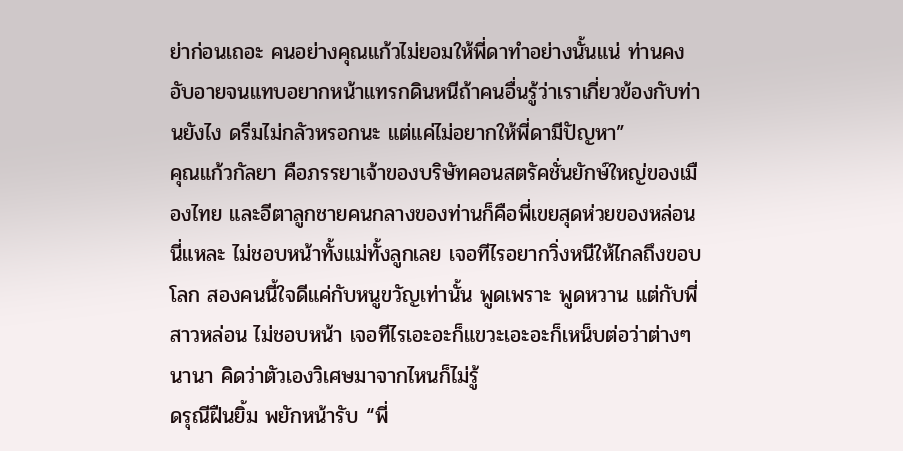ย่าก่อนเถอะ คนอย่างคุณแก้วไม่ยอมให้พี่ดาทำอย่างนั้นแน่ ท่านคงอับอายจนแทบอยากหน้าแทรกดินหนีถ้าคนอื่นรู้ว่าเราเกี่ยวข้องกับท่านยังไง ดรีมไม่กลัวหรอกนะ แต่แค่ไม่อยากให้พี่ดามีปัญหา”
คุณแก้วกัลยา คือภรรยาเจ้าของบริษัทคอนสตรัคชั่นยักษ์ใหญ่ของเมืองไทย และอีตาลูกชายคนกลางของท่านก็คือพี่เขยสุดห่วยของหล่อนนี่แหละ ไม่ชอบหน้าทั้งแม่ทั้งลูกเลย เจอทีไรอยากวิ่งหนีให้ไกลถึงขอบโลก สองคนนี้ใจดีแค่กับหนูขวัญเท่านั้น พูดเพราะ พูดหวาน แต่กับพี่สาวหล่อน ไม่ชอบหน้า เจอทีไรเอะอะก็แขวะเอะอะก็เหน็บต่อว่าต่างๆ นานา คิดว่าตัวเองวิเศษมาจากไหนก็ไม่รู้
ดรุณีฝืนยิ้ม พยักหน้ารับ “พี่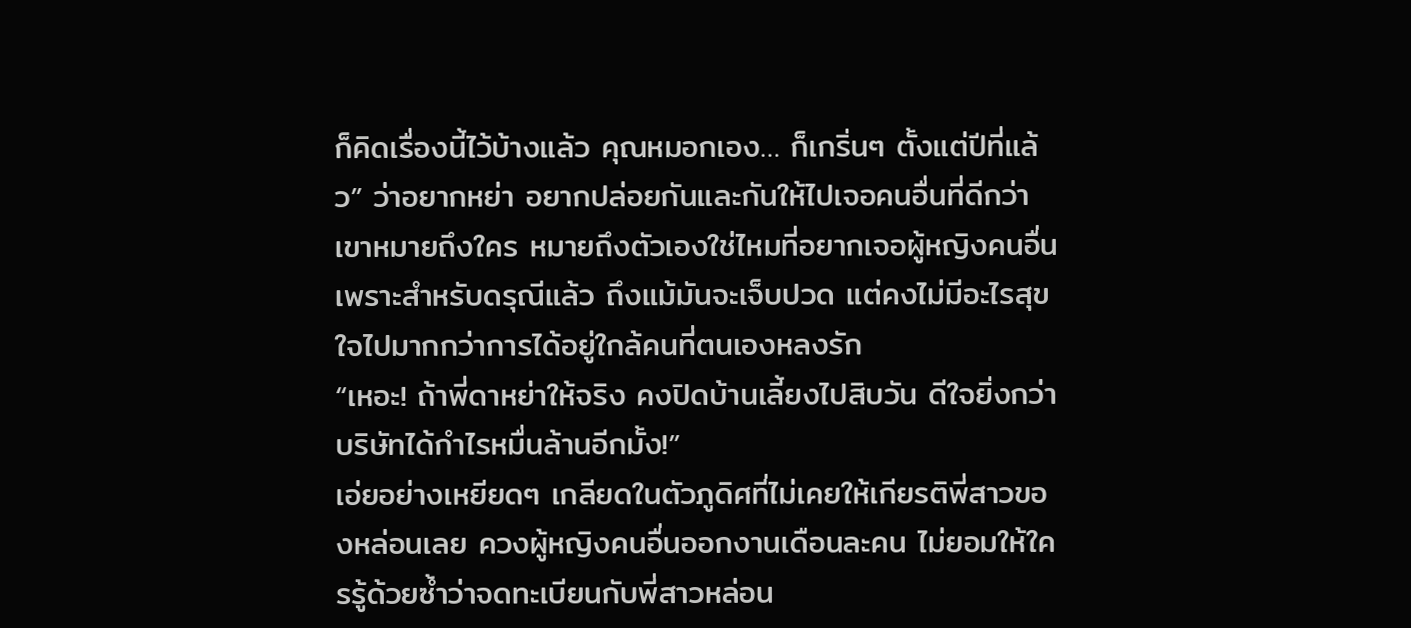ก็คิดเรื่องนี้ไว้บ้างแล้ว คุณหมอกเอง… ก็เกริ่นๆ ตั้งแต่ปีที่แล้ว” ว่าอยากหย่า อยากปล่อยกันและกันให้ไปเจอคนอื่นที่ดีกว่า เขาหมายถึงใคร หมายถึงตัวเองใช่ไหมที่อยากเจอผู้หญิงคนอื่น เพราะสำหรับดรุณีแล้ว ถึงแม้มันจะเจ็บปวด แต่คงไม่มีอะไรสุขใจไปมากกว่าการได้อยู่ใกล้คนที่ตนเองหลงรัก
“เหอะ! ถ้าพี่ดาหย่าให้จริง คงปิดบ้านเลี้ยงไปสิบวัน ดีใจยิ่งกว่าบริษัทได้กำไรหมื่นล้านอีกมั้ง!”
เอ่ยอย่างเหยียดๆ เกลียดในตัวภูดิศที่ไม่เคยให้เกียรติพี่สาวของหล่อนเลย ควงผู้หญิงคนอื่นออกงานเดือนละคน ไม่ยอมให้ใครรู้ด้วยซ้ำว่าจดทะเบียนกับพี่สาวหล่อน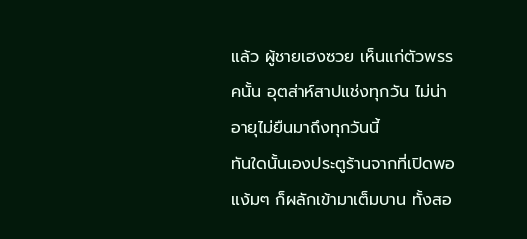แล้ว ผู้ชายเฮงซวย เห็นแก่ตัวพรรคนั้น อุตส่าห์สาปแช่งทุกวัน ไม่น่าอายุไม่ยืนมาถึงทุกวันนี้
ทันใดนั้นเองประตูร้านจากที่เปิดพอแง้มๆ ก็ผลักเข้ามาเต็มบาน ทั้งสอ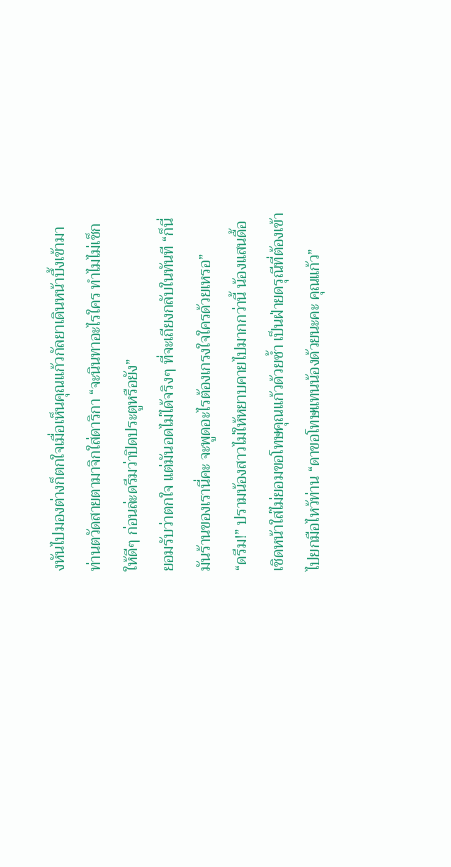งหันไปมองต่างก็ตกใจเมื่อเห็นคุณแก้วกัลยาเดินหน้าบึ้งเข้ามา
ท่านตวัดสายตามาจิกใส่ดาริกา “จะนินทาอะไรใคร ทำไมไม่เช็กให้ดีๆ ก่อนล่ะดรีมว่าปิดประตูหรือยัง”
ยอมรับว่าตกใจ แต่มันอดไม่ได้จริงๆ ที่จะเถียงกลับในทันที “ก็นี่มันร้านของเรานี่คะ จะพูดอะไรต้องเกรงใจใครด้วยเหรอ”
“ดรีม!” ปรามน้องสาวไม่ให้หยาบคายไปมากกว่านี้ น้องแสนดื้อเชิดหน้าใส่ไม่ยอมขอโทษคุณแก้วด้วยซ้ำ เป็นฝ่ายดรุณีที่ต้องเข้าไปยกมือไหว้ท่าน “ดาขอโทษแทนน้องด้วยนะคะ คุณแก้ว”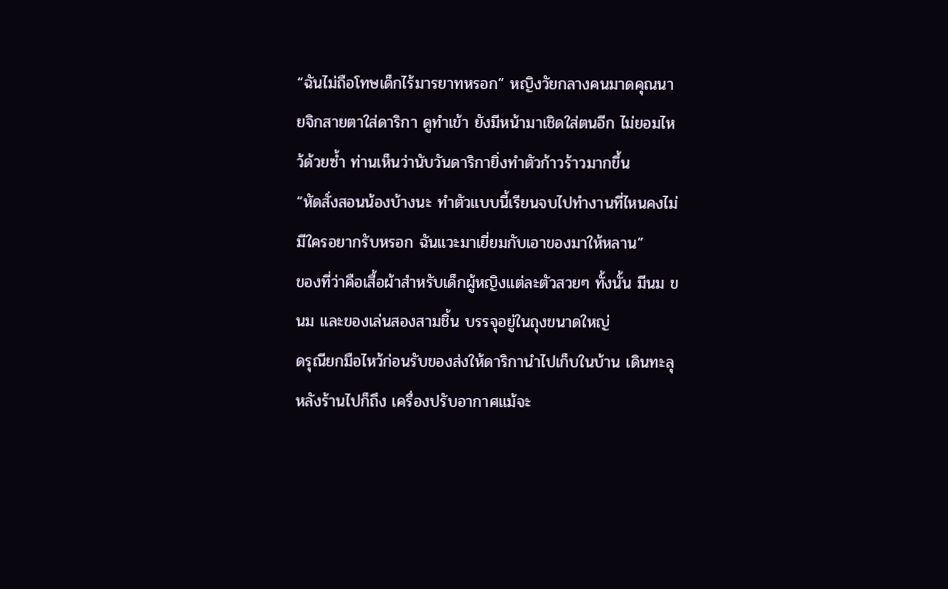“ฉันไม่ถือโทษเด็กไร้มารยาทหรอก” หญิงวัยกลางคนมาดคุณนายจิกสายตาใส่ดาริกา ดูทำเข้า ยังมีหน้ามาเชิดใส่ตนอีก ไม่ยอมไหว้ด้วยซ้ำ ท่านเห็นว่านับวันดาริกายิ่งทำตัวก้าวร้าวมากขึ้น
“หัดสั่งสอนน้องบ้างนะ ทำตัวแบบนี้เรียนจบไปทำงานที่ไหนคงไม่มีใครอยากรับหรอก ฉันแวะมาเยี่ยมกับเอาของมาให้หลาน”
ของที่ว่าคือเสื้อผ้าสำหรับเด็กผู้หญิงแต่ละตัวสวยๆ ทั้งนั้น มีนม ขนม และของเล่นสองสามชิ้น บรรจุอยู่ในถุงขนาดใหญ่
ดรุณียกมือไหว้ก่อนรับของส่งให้ดาริกานำไปเก็บในบ้าน เดินทะลุหลังร้านไปก็ถึง เครื่องปรับอากาศแม้จะ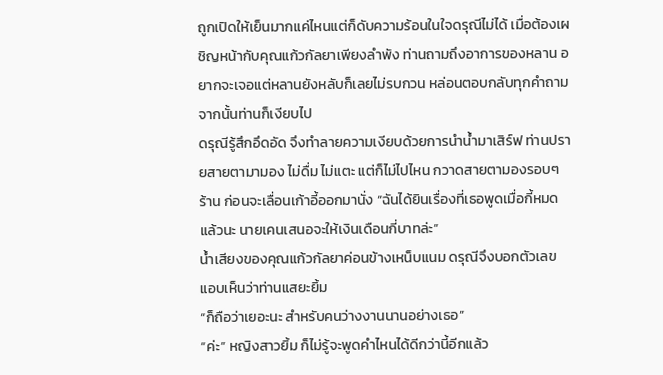ถูกเปิดให้เย็นมากแค่ไหนแต่ก็ดับความร้อนในใจดรุณีไม่ได้ เมื่อต้องเผชิญหน้ากับคุณแก้วกัลยาเพียงลำพัง ท่านถามถึงอาการของหลาน อยากจะเจอแต่หลานยังหลับก็เลยไม่รบกวน หล่อนตอบกลับทุกคำถามจากนั้นท่านก็เงียบไป
ดรุณีรู้สึกอึดอัด จึงทำลายความเงียบด้วยการนำน้ำมาเสิร์ฟ ท่านปรายสายตามามอง ไม่ดื่ม ไม่แตะ แต่ก็ไม่ไปไหน กวาดสายตามองรอบๆ ร้าน ก่อนจะเลื่อนเก้าอี้ออกมานั่ง “ฉันได้ยินเรื่องที่เธอพูดเมื่อกี้หมดแล้วนะ นายเคนเสนอจะให้เงินเดือนกี่บาทล่ะ”
น้ำเสียงของคุณแก้วกัลยาค่อนข้างเหน็บแนม ดรุณีจึงบอกตัวเลข แอบเห็นว่าท่านแสยะยิ้ม
“ก็ถือว่าเยอะนะ สำหรับคนว่างงานนานอย่างเธอ”
“ค่ะ” หญิงสาวยิ้ม ก็ไม่รู้จะพูดคำไหนได้ดีกว่านี้อีกแล้ว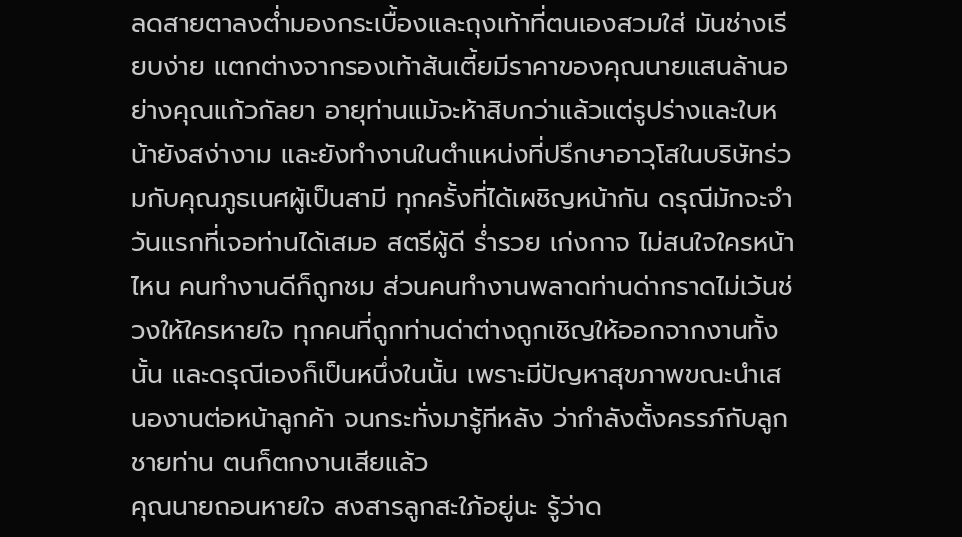ลดสายตาลงต่ำมองกระเบื้องและถุงเท้าที่ตนเองสวมใส่ มันช่างเรียบง่าย แตกต่างจากรองเท้าส้นเตี้ยมีราคาของคุณนายแสนล้านอย่างคุณแก้วกัลยา อายุท่านแม้จะห้าสิบกว่าแล้วแต่รูปร่างและใบหน้ายังสง่างาม และยังทำงานในตำแหน่งที่ปรึกษาอาวุโสในบริษัทร่วมกับคุณภูธเนศผู้เป็นสามี ทุกครั้งที่ได้เผชิญหน้ากัน ดรุณีมักจะจำวันแรกที่เจอท่านได้เสมอ สตรีผู้ดี ร่ำรวย เก่งกาจ ไม่สนใจใครหน้าไหน คนทำงานดีก็ถูกชม ส่วนคนทำงานพลาดท่านด่ากราดไม่เว้นช่วงให้ใครหายใจ ทุกคนที่ถูกท่านด่าต่างถูกเชิญให้ออกจากงานทั้งนั้น และดรุณีเองก็เป็นหนึ่งในนั้น เพราะมีปัญหาสุขภาพขณะนำเสนองานต่อหน้าลูกค้า จนกระทั่งมารู้ทีหลัง ว่ากำลังตั้งครรภ์กับลูกชายท่าน ตนก็ตกงานเสียแล้ว
คุณนายถอนหายใจ สงสารลูกสะใภ้อยู่นะ รู้ว่าด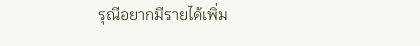รุณีอยากมีรายได้เพิ่ม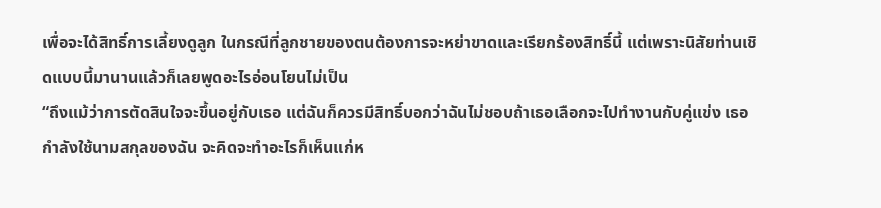เพื่อจะได้สิทธิ์การเลี้ยงดูลูก ในกรณีที่ลูกชายของตนต้องการจะหย่าขาดและเรียกร้องสิทธิ์นี้ แต่เพราะนิสัยท่านเชิดแบบนี้มานานแล้วก็เลยพูดอะไรอ่อนโยนไม่เป็น
“ถึงแม้ว่าการตัดสินใจจะขึ้นอยู่กับเธอ แต่ฉันก็ควรมีสิทธิ์บอกว่าฉันไม่ชอบถ้าเธอเลือกจะไปทำงานกับคู่แข่ง เธอกำลังใช้นามสกุลของฉัน จะคิดจะทำอะไรก็เห็นแก่ห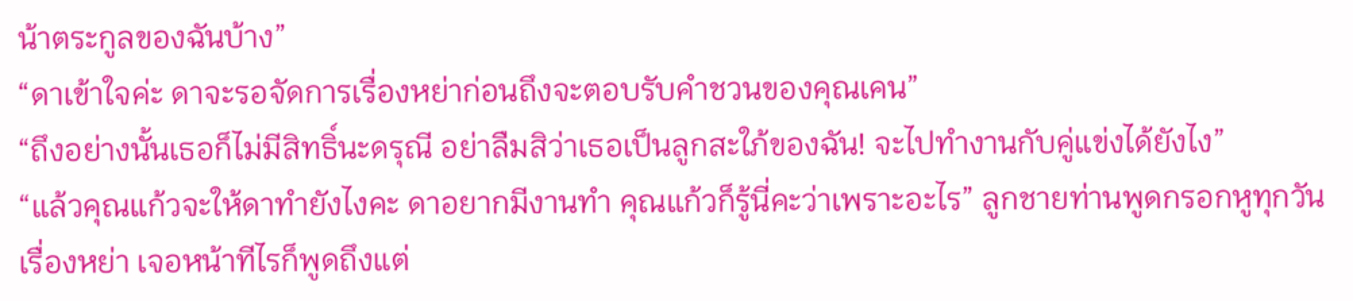น้าตระกูลของฉันบ้าง”
“ดาเข้าใจค่ะ ดาจะรอจัดการเรื่องหย่าก่อนถึงจะตอบรับคำชวนของคุณเคน”
“ถึงอย่างนั้นเธอก็ไม่มีสิทธิ์นะดรุณี อย่าลืมสิว่าเธอเป็นลูกสะใภ้ของฉัน! จะไปทำงานกับคู่แข่งได้ยังไง”
“แล้วคุณแก้วจะให้ดาทำยังไงคะ ดาอยากมีงานทำ คุณแก้วก็รู้นี่คะว่าเพราะอะไร” ลูกชายท่านพูดกรอกหูทุกวันเรื่องหย่า เจอหน้าทีไรก็พูดถึงแต่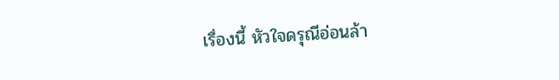เรื่องนี้ หัวใจดรุณีอ่อนล้า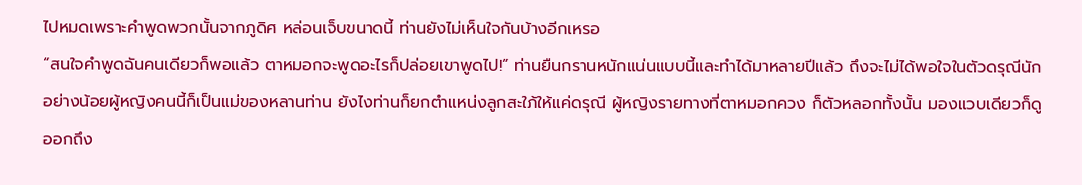ไปหมดเพราะคำพูดพวกนั้นจากภูดิศ หล่อนเจ็บขนาดนี้ ท่านยังไม่เห็นใจกันบ้างอีกเหรอ
“สนใจคำพูดฉันคนเดียวก็พอแล้ว ตาหมอกจะพูดอะไรก็ปล่อยเขาพูดไป!” ท่านยืนกรานหนักแน่นแบบนี้และทำได้มาหลายปีแล้ว ถึงจะไม่ได้พอใจในตัวดรุณีนัก อย่างน้อยผู้หญิงคนนี้ก็เป็นแม่ของหลานท่าน ยังไงท่านก็ยกตำแหน่งลูกสะใภ้ให้แค่ดรุณี ผู้หญิงรายทางที่ตาหมอกควง ก็ตัวหลอกทั้งนั้น มองแวบเดียวก็ดูออกถึง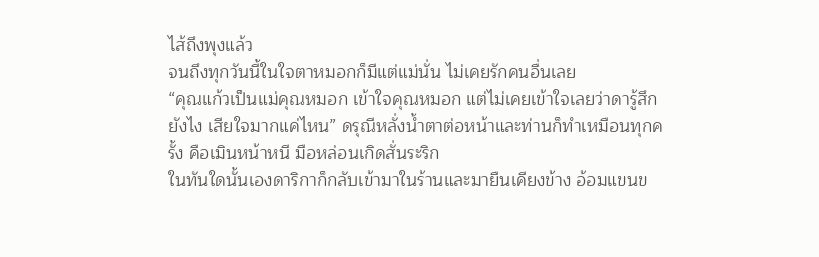ไส้ถึงพุงแล้ว
จนถึงทุกวันนี้ในใจตาหมอกก็มีแต่แม่นั่น ไม่เคยรักคนอื่นเลย
“คุณแก้วเป็นแม่คุณหมอก เข้าใจคุณหมอก แต่ไม่เคยเข้าใจเลยว่าดารู้สึกยังไง เสียใจมากแค่ไหน” ดรุณีหลั่งน้ำตาต่อหน้าและท่านก็ทำเหมือนทุกครั้ง คือเมินหน้าหนี มือหล่อนเกิดสั่นระริก
ในทันใดนั้นเองดาริกาก็กลับเข้ามาในร้านและมายืนเคียงข้าง อ้อมแขนข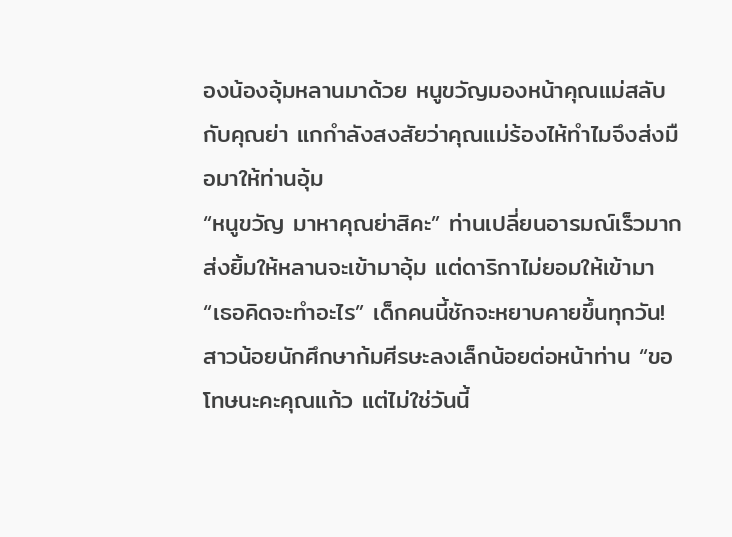องน้องอุ้มหลานมาด้วย หนูขวัญมองหน้าคุณแม่สลับกับคุณย่า แกกำลังสงสัยว่าคุณแม่ร้องไห้ทำไมจึงส่งมือมาให้ท่านอุ้ม
“หนูขวัญ มาหาคุณย่าสิคะ” ท่านเปลี่ยนอารมณ์เร็วมาก ส่งยิ้มให้หลานจะเข้ามาอุ้ม แต่ดาริกาไม่ยอมให้เข้ามา
“เธอคิดจะทำอะไร” เด็กคนนี้ชักจะหยาบคายขึ้นทุกวัน!
สาวน้อยนักศึกษาก้มศีรษะลงเล็กน้อยต่อหน้าท่าน “ขอโทษนะคะคุณแก้ว แต่ไม่ใช่วันนี้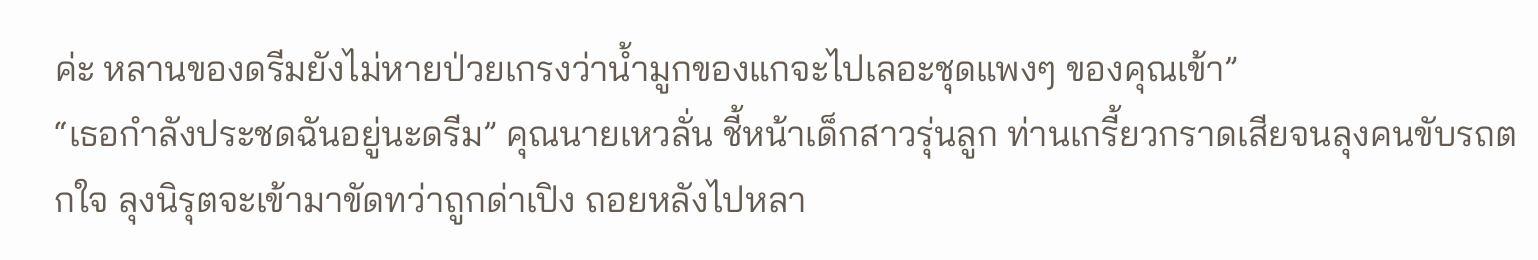ค่ะ หลานของดรีมยังไม่หายป่วยเกรงว่าน้ำมูกของแกจะไปเลอะชุดแพงๆ ของคุณเข้า”
“เธอกำลังประชดฉันอยู่นะดรีม” คุณนายเหวลั่น ชี้หน้าเด็กสาวรุ่นลูก ท่านเกรี้ยวกราดเสียจนลุงคนขับรถตกใจ ลุงนิรุตจะเข้ามาขัดทว่าถูกด่าเปิง ถอยหลังไปหลา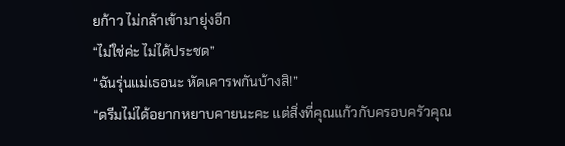ยก้าว ไม่กล้าเข้ามายุ่งอีก
“ไม่ใช่ค่ะ ไม่ได้ประชด”
“ฉันรุ่นแม่เธอนะ หัดเคารพกันบ้างสิ!”
“ดรีมไม่ได้อยากหยาบคายนะคะ แต่สิ่งที่คุณแก้วกับครอบครัวคุณ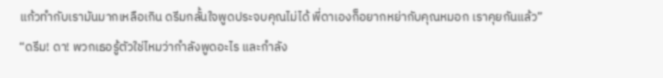แก้วทำกับเรามันมากเหลือเกิน ดรีมกลั้นใจพูดประจบคุณไม่ได้ พี่ดาเองก็อยากหย่ากับคุณหมอก เราคุยกันแล้ว”
“ดรีม! ดา! พวกเธอรู้ตัวใช่ไหมว่ากำลังพูดอะไร และกำลัง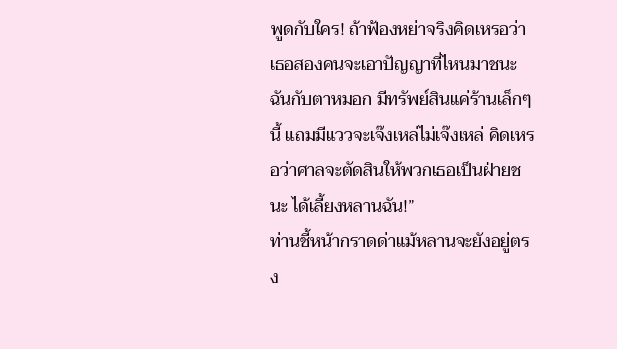พูดกับใคร! ถ้าฟ้องหย่าจริงคิดเหรอว่าเธอสองคนจะเอาปัญญาที่ไหนมาชนะฉันกับตาหมอก มีทรัพย์สินแค่ร้านเล็กๆ นี้ แถมมีแววจะเจ๊งเหล่ไม่เจ๊งเหล่ คิดเหรอว่าศาลจะตัดสินให้พวกเธอเป็นฝ่ายชนะ ได้เลี้ยงหลานฉัน!”
ท่านชี้หน้ากราดด่าแม้หลานจะยังอยู่ตรง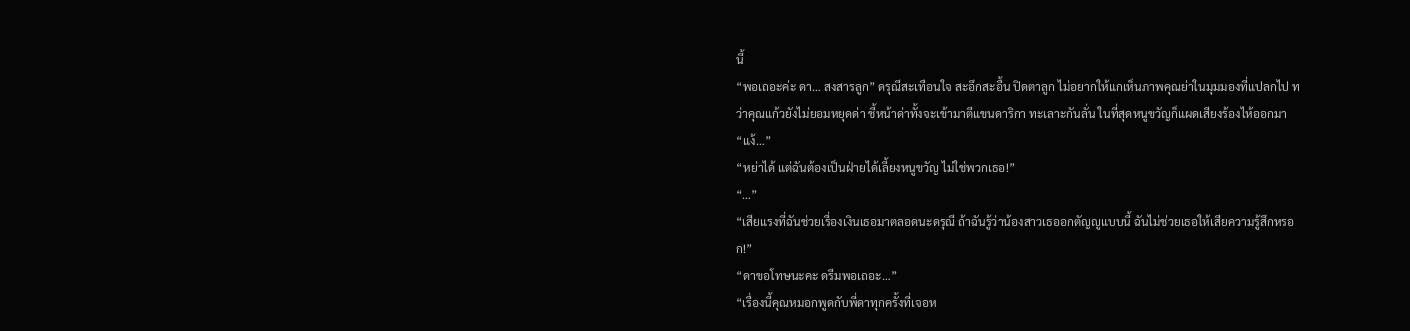นี้
“พอเถอะค่ะ ดา… สงสารลูก” ดรุณีสะเทือนใจ สะอึกสะอื้น ปิดตาลูก ไม่อยากให้แกเห็นภาพคุณย่าในมุมมองที่แปลกไป ทว่าคุณแก้วยังไม่ยอมหยุดด่า ชี้หน้าด่าทั้งจะเข้ามาตีแขนดาริกา ทะเลาะกันลั่น ในที่สุดหนูขวัญก็แผดเสียงร้องไห้ออกมา
“แง้…”
“หย่าได้ แต่ฉันต้องเป็นฝ่ายได้เลี้ยงหนูขวัญ ไม่ใช่พวกเธอ!”
“…”
“เสียแรงที่ฉันช่วยเรื่องเงินเธอมาตลอดนะดรุณี ถ้าฉันรู้ว่าน้องสาวเธออกตัญญูแบบนี้ ฉันไม่ช่วยเธอให้เสียความรู้สึกหรอก!”
“ดาขอโทษนะคะ ดรีมพอเถอะ…”
“เรื่องนี้คุณหมอกพูดกับพี่ดาทุกครั้งที่เจอห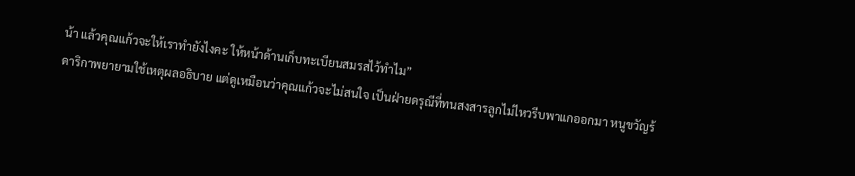น้า แล้วคุณแก้วจะให้เราทำยังไงคะ ให้หน้าด้านเก็บทะเบียนสมรสไว้ทำไม”
ดาริกาพยายามใช้เหตุผลอธิบาย แต่ดูเหมือนว่าคุณแก้วจะไม่สนใจ เป็นฝ่ายดรุณีที่ทนสงสารลูกไม่ไหวรีบพาแกออกมา หนูขวัญร้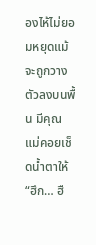องไห้ไม่ยอมหยุดแม้จะถูกวางตัวลงบนพื้น มีคุณแม่คอยเช็ดน้ำตาให้
“ฮึก… ฮื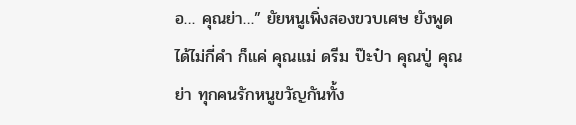อ… คุณย่า…” ยัยหนูเพิ่งสองขวบเศษ ยังพูดได้ไม่กี่คำ ก็แค่ คุณแม่ ดรีม ป๊ะป๋า คุณปู่ คุณย่า ทุกคนรักหนูขวัญกันทั้ง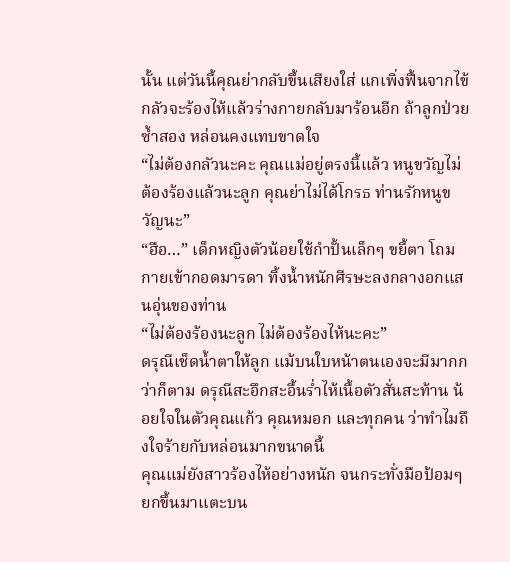นั้น แต่วันนี้คุณย่ากลับขึ้นเสียงใส่ แกเพิ่งฟื้นจากไข้กลัวจะร้องไห้แล้วร่างกายกลับมาร้อนอีก ถ้าลูกป่วยซ้ำสอง หล่อนคงแทบขาดใจ
“ไม่ต้องกลัวนะคะ คุณแม่อยู่ตรงนี้แล้ว หนูขวัญไม่ต้องร้องแล้วนะลูก คุณย่าไม่ได้โกรธ ท่านรักหนูขวัญนะ”
“ฮือ…” เด็กหญิงตัวน้อยใช้กำปั้นเล็กๆ ขยี้ตา โถมกายเข้ากอดมารดา ทิ้งน้ำหนักศีรษะลงกลางอกแสนอุ่นของท่าน
“ไม่ต้องร้องนะลูก ไม่ต้องร้องไห้นะคะ”
ดรุณีเช็ดน้ำตาให้ลูก แม้บนใบหน้าตนเองจะมีมากกว่าก็ตาม ดรุณีสะอึกสะอื้นร่ำไห้เนื้อตัวสั่นสะท้าน น้อยใจในตัวคุณแก้ว คุณหมอก และทุกคน ว่าทำไมถึงใจร้ายกับหล่อนมากขนาดนี้
คุณแม่ยังสาวร้องไห้อย่างหนัก จนกระทั่งมือป้อมๆ ยกขึ้นมาแตะบน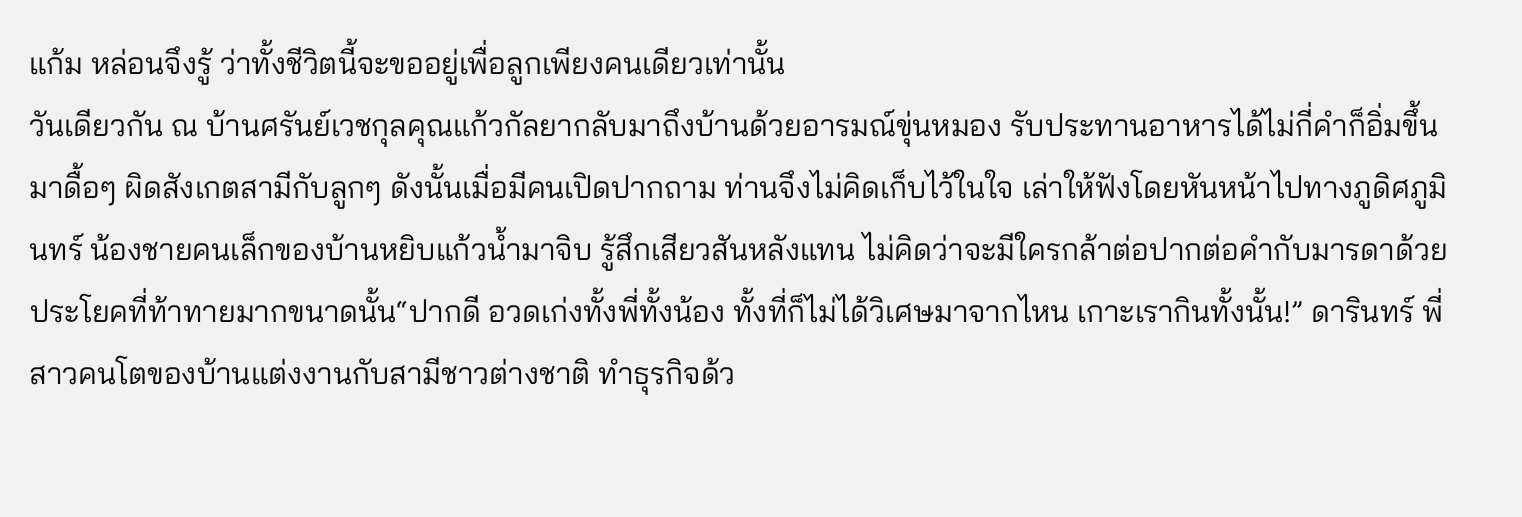แก้ม หล่อนจึงรู้ ว่าทั้งชีวิตนี้จะขออยู่เพื่อลูกเพียงคนเดียวเท่านั้น
วันเดียวกัน ณ บ้านศรันย์เวชกุลคุณแก้วกัลยากลับมาถึงบ้านด้วยอารมณ์ขุ่นหมอง รับประทานอาหารได้ไม่กี่คำก็อิ่มขึ้นมาดื้อๆ ผิดสังเกตสามีกับลูกๆ ดังนั้นเมื่อมีคนเปิดปากถาม ท่านจึงไม่คิดเก็บไว้ในใจ เล่าให้ฟังโดยหันหน้าไปทางภูดิศภูมินทร์ น้องชายคนเล็กของบ้านหยิบแก้วน้ำมาจิบ รู้สึกเสียวสันหลังแทน ไม่คิดว่าจะมีใครกล้าต่อปากต่อคำกับมารดาด้วยประโยคที่ท้าทายมากขนาดนั้น“ปากดี อวดเก่งทั้งพี่ทั้งน้อง ทั้งที่ก็ไม่ได้วิเศษมาจากไหน เกาะเรากินทั้งนั้น!” ดารินทร์ พี่สาวคนโตของบ้านแต่งงานกับสามีชาวต่างชาติ ทำธุรกิจด้ว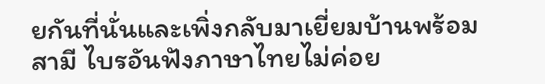ยกันที่นั่นและเพิ่งกลับมาเยี่ยมบ้านพร้อมสามี ไบรอันฟังภาษาไทยไม่ค่อย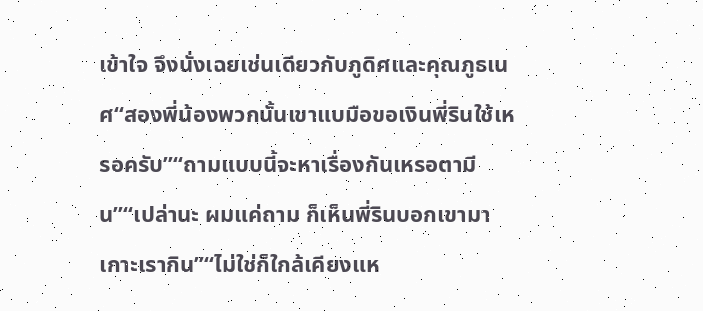เข้าใจ จึงนั่งเฉยเช่นเดียวกับภูดิศและคุณภูธเนศ“สองพี่น้องพวกนั้นเขาแบมือขอเงินพี่รินใช้เหรอครับ”“ถามแบบนี้จะหาเรื่องกันเหรอตามีน”“เปล่านะ ผมแค่ถาม ก็เห็นพี่รินบอกเขามาเกาะเรากิน”“ไม่ใช่ก็ใกล้เคียงแห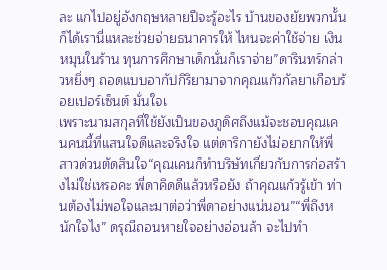ละ แกไปอยู่อังกฤษหลายปีจะรู้อะไร บ้านของยัยพวกนั้นก็ได้เรานี่แหละช่วยจ่ายธนาคารให้ ไหนจะค่าใช้จ่าย เงินหมุนในร้าน ทุนการศึกษาเด็กนั่นก็เราจ่าย”ดารินทร์กล่าวหยิ่งๆ ถอดแบบอากัปกิริยามาจากคุณแก้วกัลยาเกือบร้อยเปอร์เซ็นต์ มั่นใจเ
เพราะนามสกุลที่ใช้ยังเป็นของภูดิศถึงแม้จะชอบคุณเคนคนนี้ที่แสนใจดีและจริงใจ แต่ดาริกายังไม่อยากให้พี่สาวด่วนตัดสินใจ“คุณเคนก็ทำบริษัทเกี่ยวกับการก่อสร้างไม่ใช่เหรอคะ พี่ดาคิดดีแล้วหรือยัง ถ้าคุณแก้วรู้เข้า ท่านต้องไม่พอใจและมาต่อว่าพี่ดาอย่างแน่นอน”“พี่ถึงหนักใจไง” ดรุณีถอนหายใจอย่างอ่อนล้า จะไปทำ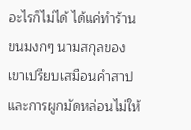อะไรก็ไม่ได้ ได้แค่ทำร้านขนมงกๆ นามสกุลของเขาเปรียบเสมือนคำสาป และการผูกมัดหล่อนไม่ให้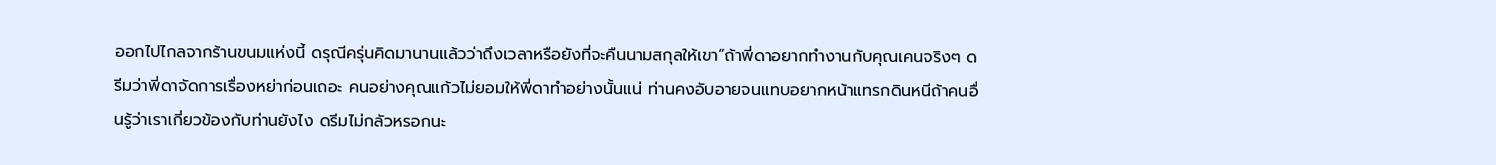ออกไปไกลจากร้านขนมแห่งนี้ ดรุณีครุ่นคิดมานานแล้วว่าถึงเวลาหรือยังที่จะคืนนามสกุลให้เขา“ถ้าพี่ดาอยากทำงานกับคุณเคนจริงๆ ดรีมว่าพี่ดาจัดการเรื่องหย่าก่อนเถอะ คนอย่างคุณแก้วไม่ยอมให้พี่ดาทำอย่างนั้นแน่ ท่านคงอับอายจนแทบอยากหน้าแทรกดินหนีถ้าคนอื่นรู้ว่าเราเกี่ยวข้องกับท่านยังไง ดรีมไม่กลัวหรอกนะ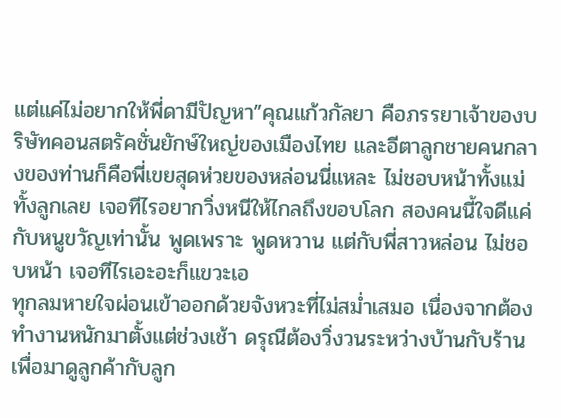แต่แค่ไม่อยากให้พี่ดามีปัญหา”คุณแก้วกัลยา คือภรรยาเจ้าของบริษัทคอนสตรัคชั่นยักษ์ใหญ่ของเมืองไทย และอีตาลูกชายคนกลางของท่านก็คือพี่เขยสุดห่วยของหล่อนนี่แหละ ไม่ชอบหน้าทั้งแม่ทั้งลูกเลย เจอทีไรอยากวิ่งหนีให้ไกลถึงขอบโลก สองคนนี้ใจดีแค่กับหนูขวัญเท่านั้น พูดเพราะ พูดหวาน แต่กับพี่สาวหล่อน ไม่ชอบหน้า เจอทีไรเอะอะก็แขวะเอ
ทุกลมหายใจผ่อนเข้าออกด้วยจังหวะที่ไม่สม่ำเสมอ เนื่องจากต้องทำงานหนักมาตั้งแต่ช่วงเช้า ดรุณีต้องวิ่งวนระหว่างบ้านกับร้านเพื่อมาดูลูกค้ากับลูก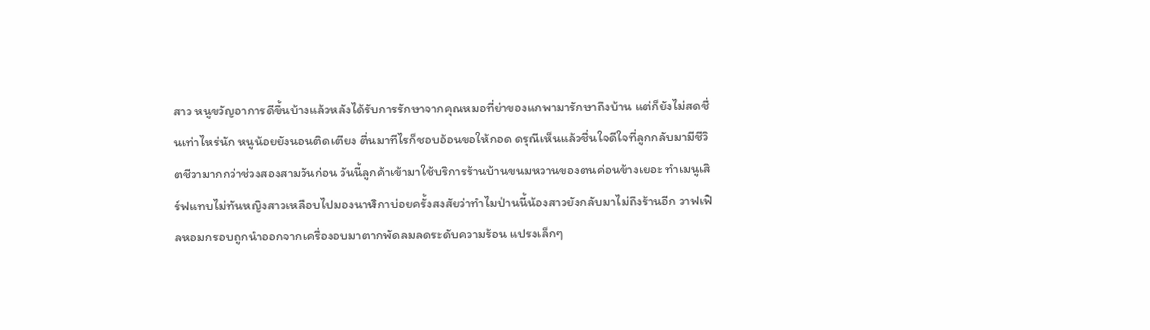สาว หนูขวัญอาการดีขึ้นบ้างแล้วหลังได้รับการรักษาจากคุณหมอที่ย่าของแกพามารักษาถึงบ้าน แต่ก็ยังไม่สดชื่นเท่าไหร่นัก หนูน้อยยังนอนติดเตียง ตื่นมาทีไรก็ชอบอ้อนขอให้กอด ดรุณีเห็นแล้วชื่นใจดีใจที่ลูกกลับมามีชีวิตชีวามากกว่าช่วงสองสามวันก่อน วันนี้ลูกค้าเข้ามาใช้บริการร้านบ้านขนมหวานของตนค่อนข้างเยอะ ทำเมนูเสิร์ฟแทบไม่ทันหญิงสาวเหลือบไปมองนาฬิกาบ่อยครั้งสงสัยว่าทำไมป่านนี้น้องสาวยังกลับมาไม่ถึงร้านอีก วาฟเฟิลหอมกรอบถูกนำออกจากเครื่องอบมาตากพัดลมลดระดับความร้อน แปรงเล็กๆ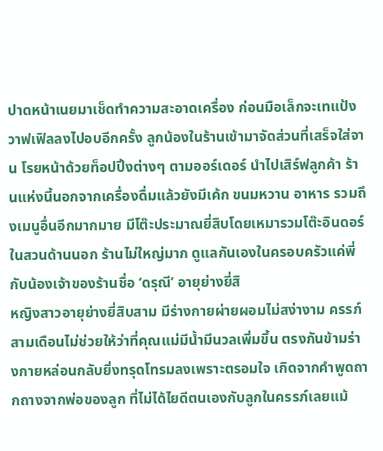ปาดหน้าเนยมาเช็ดทำความสะอาดเครื่อง ก่อนมือเล็กจะเทแป้งวาฟเฟิลลงไปอบอีกครั้ง ลูกน้องในร้านเข้ามาจัดส่วนที่เสร็จใส่จาน โรยหน้าด้วยท็อปปิ้งต่างๆ ตามออร์เดอร์ นำไปเสิร์ฟลูกค้า ร้านแห่งนี้นอกจากเครื่องดื่มแล้วยังมีเค้ก ขนมหวาน อาหาร รวมถึงเมนูอื่นอีกมากมาย มีโต๊ะประมาณยี่สิบโดยเหมารวมโต๊ะอินดอร์ในสวนด้านนอก ร้านไม่ใหญ่มาก ดูแลกันเองในครอบครัวแค่พี่กับน้องเจ้าของร้านชื่อ ‘ดรุณี’ อายุย่างยี่สิ
หญิงสาวอายุย่างยี่สิบสาม มีร่างกายผ่ายผอมไม่สง่างาม ครรภ์สามเดือนไม่ช่วยให้ว่าที่คุณแม่มีน้ำมีนวลเพิ่มขึ้น ตรงกันข้ามร่างกายหล่อนกลับยิ่งทรุดโทรมลงเพราะตรอมใจ เกิดจากคำพูดถากถางจากพ่อของลูก ที่ไม่ได้ไยดีตนเองกับลูกในครรภ์เลยแม้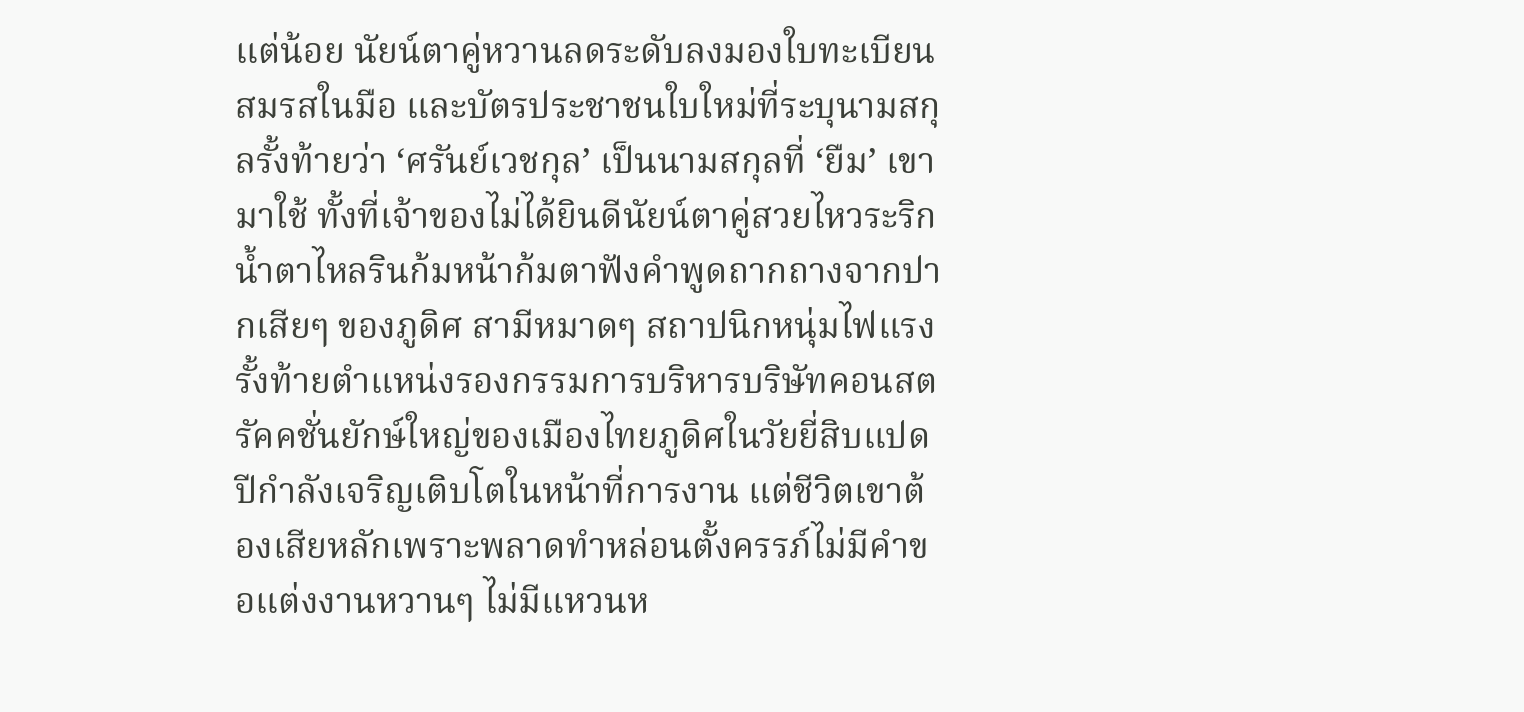แต่น้อย นัยน์ตาคู่หวานลดระดับลงมองใบทะเบียนสมรสในมือ และบัตรประชาชนใบใหม่ที่ระบุนามสกุลรั้งท้ายว่า ‘ศรันย์เวชกุล’ เป็นนามสกุลที่ ‘ยืม’ เขามาใช้ ทั้งที่เจ้าของไม่ได้ยินดีนัยน์ตาคู่สวยไหวระริก น้ำตาไหลรินก้มหน้าก้มตาฟังคำพูดถากถางจากปากเสียๆ ของภูดิศ สามีหมาดๆ สถาปนิกหนุ่มไฟแรง รั้งท้ายตำแหน่งรองกรรมการบริหารบริษัทคอนสตรัคคชั่นยักษ์ใหญ่ของเมืองไทยภูดิศในวัยยี่สิบแปดปีกำลังเจริญเติบโตในหน้าที่การงาน แต่ชีวิตเขาต้องเสียหลักเพราะพลาดทำหล่อนตั้งครรภ์ไม่มีคำขอแต่งงานหวานๆ ไม่มีแหวนห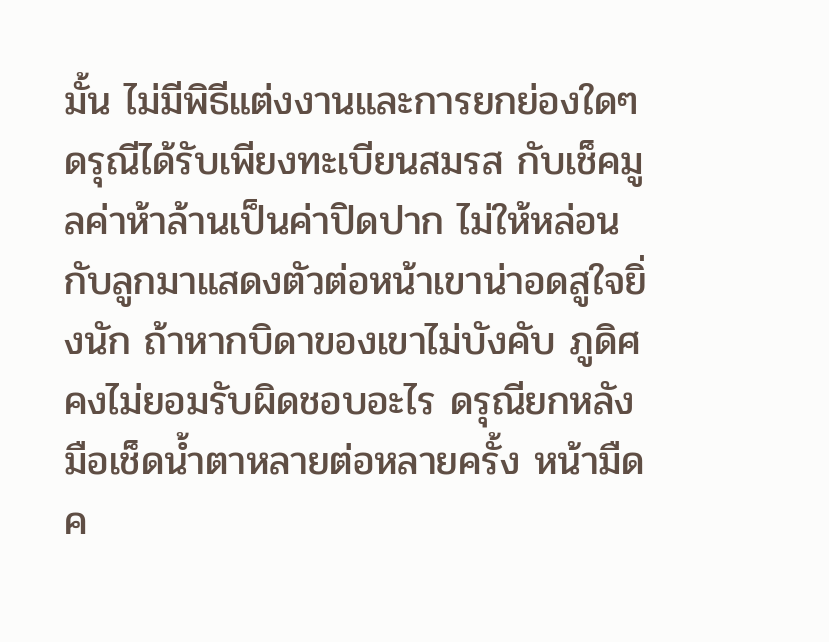มั้น ไม่มีพิธีแต่งงานและการยกย่องใดๆ ดรุณีได้รับเพียงทะเบียนสมรส กับเช็คมูลค่าห้าล้านเป็นค่าปิดปาก ไม่ให้หล่อนกับลูกมาแสดงตัวต่อหน้าเขาน่าอดสูใจยิ่งนัก ถ้าหากบิดาของเขาไม่บังคับ ภูดิศคงไม่ยอมรับผิดชอบอะไร ดรุณียกหลังมือเช็ดน้ำตาหลายต่อหลายครั้ง หน้ามืดค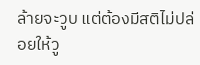ล้ายจะวูบ แต่ต้องมีสติไม่ปล่อยให้วู